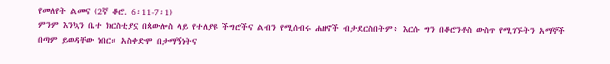የመለየት ልመና (2ኛ ቆሮ. 6፡11-7፡1)
ምንም እንኳን ቤተ ክርስቲያኗ በጳውሎስ ላይ የተለያዩ ችግሮችና ልብን የሚሰብሩ ሐዘኖች ብታደርስበትም፥ እርሱ ግን በቆሮንቶስ ውስጥ የሚገኙትን አማኞች በጣም ይወዳቸው ነበር። አስቀድሞ በታማኝነትና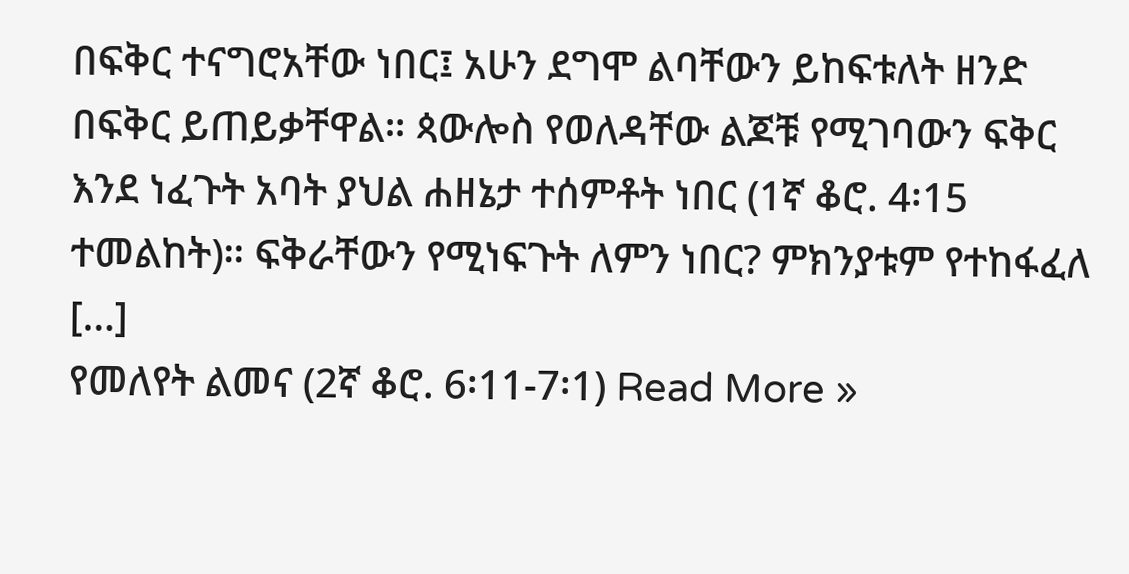በፍቅር ተናግሮአቸው ነበር፤ አሁን ደግሞ ልባቸውን ይከፍቱለት ዘንድ በፍቅር ይጠይቃቸዋል። ጳውሎስ የወለዳቸው ልጆቹ የሚገባውን ፍቅር እንደ ነፈጉት አባት ያህል ሐዘኔታ ተሰምቶት ነበር (1ኛ ቆሮ. 4፡15 ተመልከት)። ፍቅራቸውን የሚነፍጉት ለምን ነበር? ምክንያቱም የተከፋፈለ […]
የመለየት ልመና (2ኛ ቆሮ. 6፡11-7፡1) Read More »